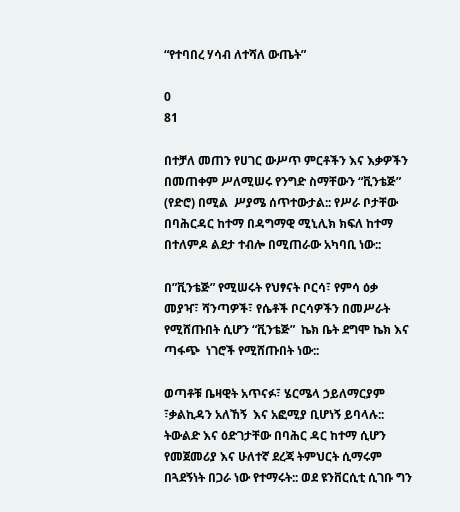“የተባበረ ሃሳብ ለተሻለ ውጤት”

0
81

በተቻለ መጠን የሀገር ውሥጥ ምርቶችን እና እቃዎችን በመጠቀም ሥለሚሠሩ የንግድ ስማቸውን “ቪንቴጅ” (የድሮ) በሚል  ሥያሜ ሰጥተውታል:: የሥራ ቦታቸው በባሕርዳር ከተማ በዳግማዊ ሚኒሊክ ክፍለ ከተማ በተለምዶ ልደታ ተብሎ በሚጠራው አካባቢ ነው::

በ”ቪንቴጅ” የሚሠሩት የህፃናት ቦርሳ፣ የምሳ ዕቃ መያዣ፣ ሻንጣዎች፣ የሴቶች ቦርሳዎችን በመሥራት የሚሸጡበት ሲሆን “ቪንቴጅ”  ኬክ ቤት ደግሞ ኬክ እና ጣፋጭ  ነገሮች የሚሸጡበት ነው::

ወጣቶቹ ቤዛዊት አጥናፉ፣ ሄርሜላ ኃይለማርያም ፣ቃልኪዳን አለኸኝ  እና አፎሚያ ቢሆነኝ ይባላሉ:: ትውልድ እና ዕድገታቸው በባሕር ዳር ከተማ ሲሆን የመጀመሪያ እና ሁለተኛ ደረጃ ትምህርት ሲማሩም በጓደኝነት በጋራ ነው የተማሩት:: ወደ ዩንቨርሲቲ ሲገቡ ግን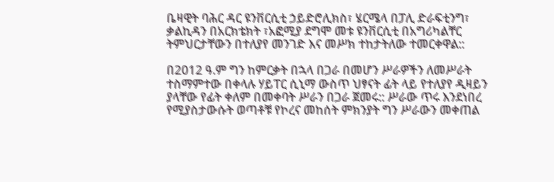ቤዛዊት ባሕር ዳር ዩንቨርሲቲ ኃይድሮሊክስ፣ ሄርሜላ በፓሊ ድራፍቲንግ፣ ቃልኪዳን በአርክቴክት ፣አፎሚያ ደግሞ መቱ ዩንቨርሲቲ በአግሪካልቸር  ትምህርታቸውን በተለያየ መንገድ እና መሥክ ተከታትለው ተመርቀዋል::

በ2012 ዓ.ም ግን ከምርቃት በኋላ በጋራ በመሆን ሥራዎችን ለመሥራት ተስማምተው በቀላሉ ሃይፐር ሲኒማ ውስጥ ህፃናት ፊት ላይ የተለያየ ዲዛይን ያላቸው የፊት ቀለም በመቀባት ሥራን በጋራ ጀመሩ:: ሥራው ጥሩ እንደነበረ የሚያስታውሱት ወጣቶቹ የኮረና መከሰት ምክንያት ግን ሥራውን መቀጠል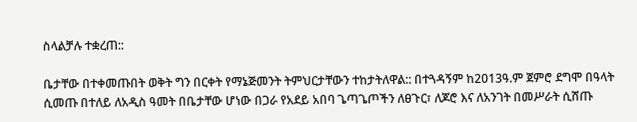ስላልቻሉ ተቋረጠ::

ቤታቸው በተቀመጡበት ወቅት ግን በርቀት የማኔጅመንት ትምህርታቸውን ተከታትለዋል:: በተጓዳኝም ከ2013ዓ.ም ጀምሮ ደግሞ በዓላት ሲመጡ በተለይ ለአዲስ ዓመት በቤታቸው ሆነው በጋራ የአደይ አበባ ጌጣጌጦችን ለፀጉር፣ ለጆሮ እና ለአንገት በመሥራት ሲሸጡ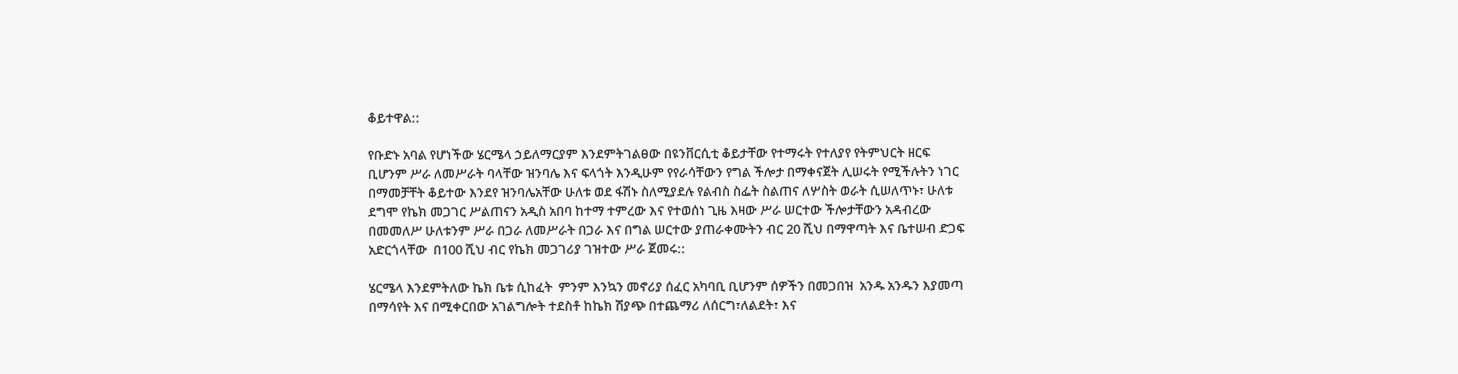ቆይተዋል::

የቡድኑ አባል የሆነችው ሄርሜላ ኃይለማርያም እንደምትገልፀው በዩንቨርሲቲ ቆይታቸው የተማሩት የተለያየ የትምህርት ዘርፍ ቢሆንም ሥራ ለመሥራት ባላቸው ዝንባሌ እና ፍላጎት እንዲሁም የየራሳቸውን የግል ችሎታ በማቀናጀት ሊሠሩት የሚችሉትን ነገር በማመቻቸት ቆይተው እንደየ ዝንባሌአቸው ሁለቱ ወደ ፋሽኑ ስለሚያደሉ የልብስ ስፌት ስልጠና ለሦስት ወራት ሲሠለጥኑ፣ ሁለቱ ደግሞ የኬክ መጋገር ሥልጠናን አዲስ አበባ ከተማ ተምረው እና የተወሰነ ጊዜ እዛው ሥራ ሠርተው ችሎታቸውን አዳብረው በመመለሥ ሁለቱንም ሥራ በጋራ ለመሥራት በጋራ እና በግል ሠርተው ያጠራቀሙትን ብር 20 ሺህ በማዋጣት እና ቤተሠብ ድጋፍ አድርጎላቸው  በ100 ሺህ ብር የኬክ መጋገሪያ ገዝተው ሥራ ጀመሩ::

ሄርሜላ እንደምትለው ኬክ ቤቱ ሲከፈት  ምንም እንኳን መኖሪያ ሰፈር አካባቢ ቢሆንም ሰዎችን በመጋበዝ  አንዱ አንዱን እያመጣ በማሳየት እና በሚቀርበው አገልግሎት ተደስቶ ከኬክ ሽያጭ በተጨማሪ ለሰርግ፣ለልደት፣ እና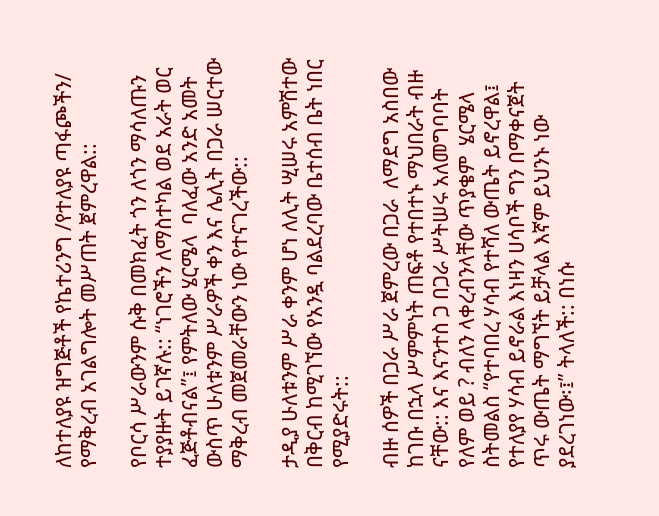ለከተለያዩ ዝግጅቶች የኬተሪንግ /የተለያዩ ጣፋጮችን/ የማቅረብ አገልግሎት መሥጠት ጀምረዋል::

የቦርሳ ሥራውንም ሱቅ በመክፈት ጎን ለጎን ማሳለጡን ተያያዙት ይገኛሉ:: “ነገሮችን ለማስተካል ወደ አራት ወር ፈጅቶብናል”፤ የምትለው ሄርሜላ  ባለፈው አንድ አመት ውስጥ ሁለቱንም ሥራዎች ቀን እና ሌሊት በጋራ ሠርተው ማቅረብ መጀመራቸውን ነው የተናገረችው::

ታዲያ ሁለቱንም ሥራ ቀንም ሆነ ለሊት ሢሠሩ አምሽተው በቅርብ ከሚገኘው የአንዷ ባልደረባው ቤተሰብ ቤት ነበር የሚያድሩት::

ብዙ ሰዎች በጋራ ሥራ ጀምረው በጋራ  ለማደግ አስበው ከገቡ በኋላ ሥምምነት ጠፍቶ የተበተኑ ማህበራት ብዙ ናቸው:: እና እናንተስ ጋ በጋራ ሥትሠሩ አለመግባባት የለም ወይ ? ብለን ላቀረብንላቸው ጥያቄም  ሄርሜላ ስትመልስ “የተባበረ ሃሳብ የተሻለ ውጤት ይኖረዋል፤ የተለያየ ሃሳብ ይኖራል እነዛን ሀሳቦች ግን በማቀናጀት ጥሩ ውጤት ማግኘት ይቻላል እኛም ይህንኑ ነው ያደረገነው፡፤” ትላለች:: በነሱ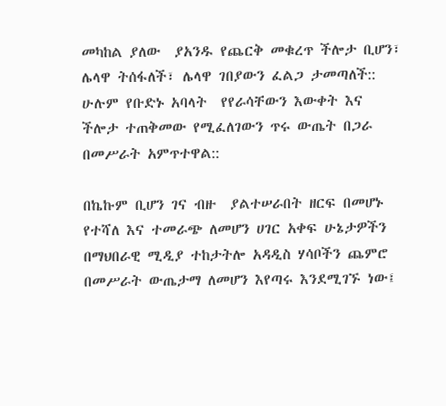መካከል ያለው  ያአንዱ የጨርቅ መቁረጥ ችሎታ ቢሆን፣ ሌላዋ ትሰፋለች፣ ሌላዋ ገበያውን ፈልጋ ታመጣለች:: ሁሉም የቡድኑ አባላት  የየራሳቸውን እውቀት እና ችሎታ ተጠቅመው የሚፈለገውን ጥሩ ውጤት በጋራ በመሥራት አምጥተዋል::

በኬኩም ቢሆን ገና ብዙ  ያልተሠራበት ዘርፍ በመሆኑ የተሻለ እና ተመራጭ ለመሆን ሀገር አቀፍ ሁኔታዎችን በማህበራዊ ሚዲያ ተከታትሎ አዳዲስ ሃሳቦችን ጨምሮ በመሥራት ውጤታማ ለመሆን እየጣሩ እንደሚገኙ ነው፤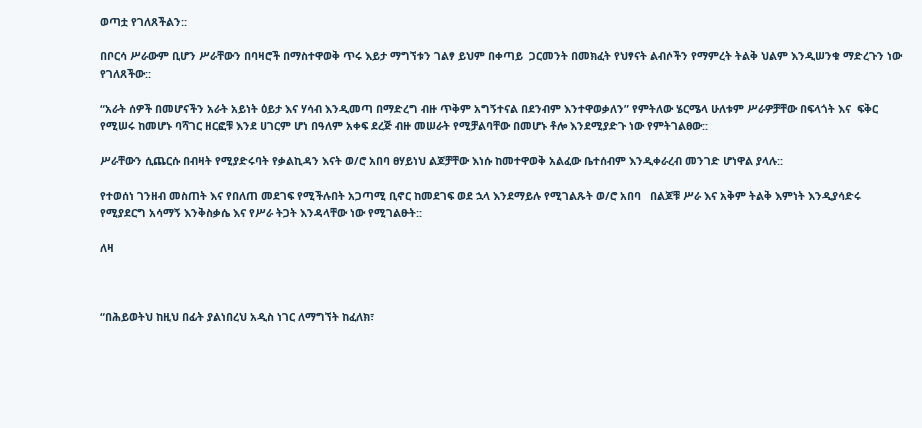ወጣቷ የገለጸችልን::

በቦርሳ ሥራውም ቢሆን ሥራቸውን በባዛሮች በማስተዋወቅ ጥሩ እይታ ማግኘቱን ገልፃ ይህም በቀጣይ  ጋርመንት በመክፈት የህፃናት ልብሶችን የማምረት ትልቅ ህልም እንዲሠንቁ ማድረጉን ነው የገለጸችው::

“አራት ሰዎች በመሆናችን አራት አይነት ዕይታ እና ሃሳብ እንዲመጣ በማድረግ ብዙ ጥቅም አግኝተናል በደንብም እንተዋወቃለን” የምትለው ሄርሜላ ሁለቱም ሥራዎቻቸው በፍላጎት እና  ፍቅር የሚሠሩ ከመሆኑ ባሻገር ዘርፎቹ እንደ ሀገርም ሆነ በዓለም አቀፍ ደረጅ ብዙ መሠራት የሚቻልባቸው በመሆኑ ቶሎ እንደሚያድጉ ነው የምትገልፀው::

ሥራቸውን ሲጨርሱ በብዛት የሚያድሩባት የቃልኪዳን እናት ወ/ሮ አበባ ፀሃይነህ ልጆቻቸው እነሱ ከመተዋወቅ አልፈው ቤተሰብም እንዲቀራረብ መንገድ ሆነዋል ያላሉ::

የተወሰነ ገንዘብ መስጠት እና የበለጠ መደገፍ የሚችሉበት አጋጣሚ ቢኖር ከመደገፍ ወደ ኋላ እንደማይሉ የሚገልጹት ወ/ሮ አበባ   በልጆቹ ሥራ እና አቅም ትልቅ እምነት እንዲያሳድሩ የሚያደርግ አሳማኝ እንቅስቃሴ እና የሥራ ትጋት እንዳላቸው ነው የሚገልፁት::

ለዛ



“በሕይወትህ ከዚህ በፊት ያልነበረህ አዲስ ነገር ለማግኘት ከፈለክ፣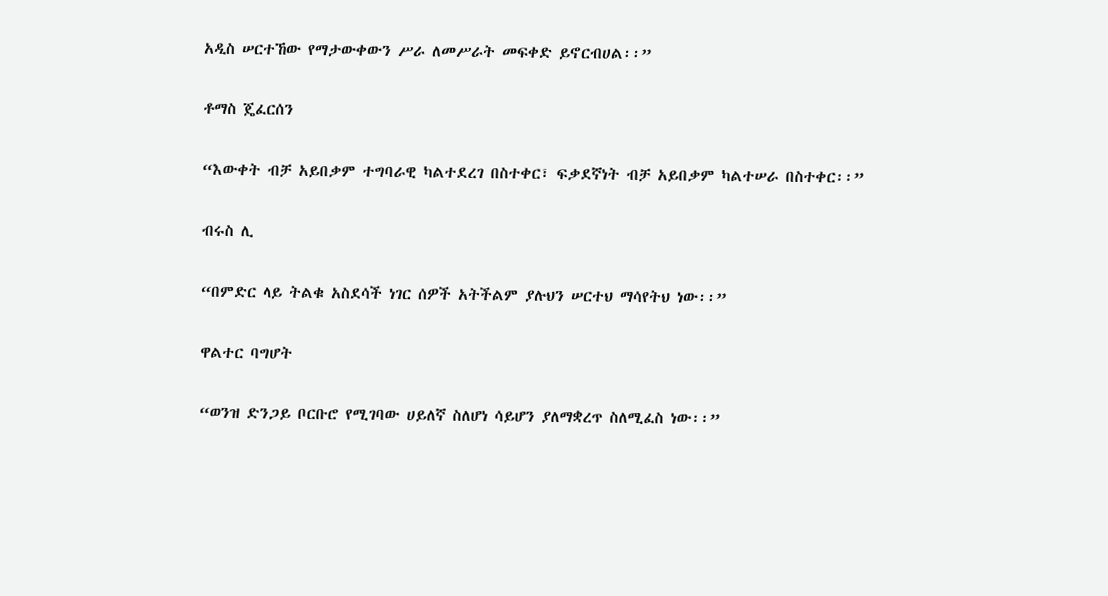አዲስ ሠርተኸው የማታውቀውን ሥራ ለመሥራት መፍቀድ ይኖርብሀል፡፡”

ቶማስ ጄፈርሰን

“እውቀት ብቻ አይበቃም ተግባራዊ ካልተደረገ በስተቀር፣ ፍቃደኛነት ብቻ አይበቃም ካልተሠራ በስተቀር፡፡”

ብሩስ ሊ

“በምድር ላይ ትልቁ አስደሳች ነገር ሰዎች አትችልም ያሉህን ሠርተህ ማሳየትህ ነው፡፡”

ዋልተር ባግሆት

“ወንዝ ድንጋይ ቦርቡሮ የሚገባው ሀይለኛ ስለሆነ ሳይሆን ያለማቋረጥ ስለሚፈስ ነው፡፡”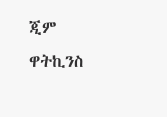ጂም ዋትኪንስ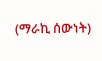(ማራኪ ሰውነት)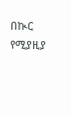በኲር የሚያዚያ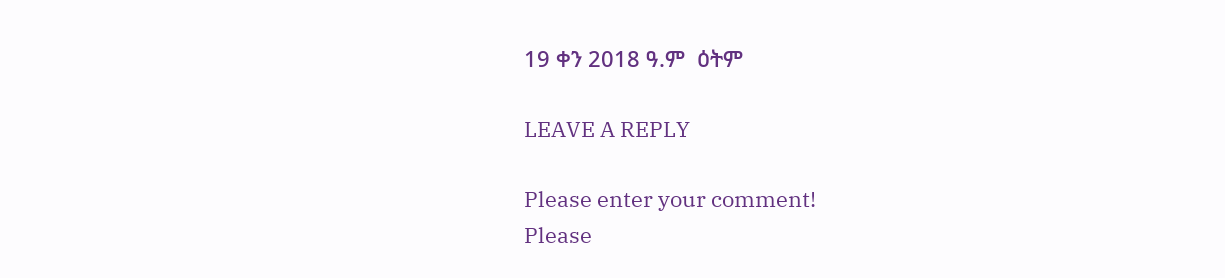19 ቀን 2018 ዓ.ም  ዕትም

LEAVE A REPLY

Please enter your comment!
Please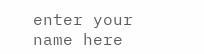enter your name here